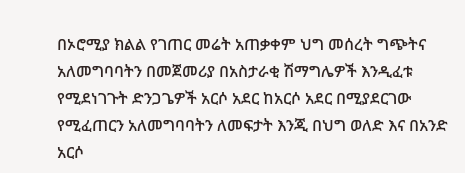በኦሮሚያ ክልል የገጠር መሬት አጠቃቀም ህግ መሰረት ግጭትና አለመግባባትን በመጀመሪያ በአስታራቂ ሽማግሌዎች እንዲፈቱ የሚደነገጉት ድንጋጌዎች አርሶ አደር ከአርሶ አደር በሚያደርገው የሚፈጠርን አለመግባባትን ለመፍታት እንጂ በህግ ወለድ እና በአንድ አርሶ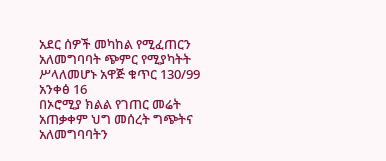አደር ሰዎች መካከል የሚፈጠርን አለመግባባት ጭምር የሚያካትት ሥላለመሆኑ አዋጅ ቁጥር 130/99 አንቀፅ 16
በኦሮሚያ ክልል የገጠር መሬት አጠቃቀም ህግ መሰረት ግጭትና አለመግባባትን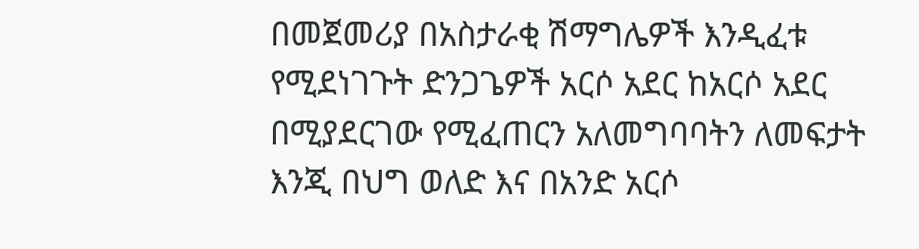በመጀመሪያ በአስታራቂ ሽማግሌዎች እንዲፈቱ የሚደነገጉት ድንጋጌዎች አርሶ አደር ከአርሶ አደር በሚያደርገው የሚፈጠርን አለመግባባትን ለመፍታት እንጂ በህግ ወለድ እና በአንድ አርሶ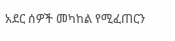አደር ሰዎች መካከል የሚፈጠርን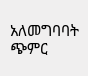አለመግባባት ጭምር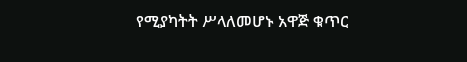የሚያካትት ሥላለመሆኑ አዋጅ ቁጥር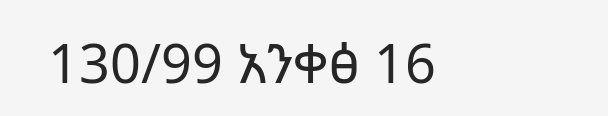130/99 አንቀፅ 16